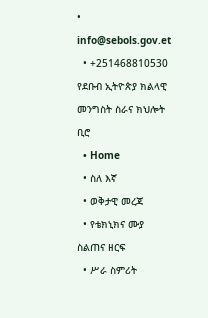• info@sebols.gov.et
  • +251468810530
የደቡብ ኢትዮጵያ ክልላዊ መንግስት ስራና ክህሎት ቢሮ
  • Home
  • ስለ እኛ
  • ወቅታዊ መረጃ
  • የቴክኒክና ሙያ ስልጠና ዘርፍ
  • ሥራ ስምሪት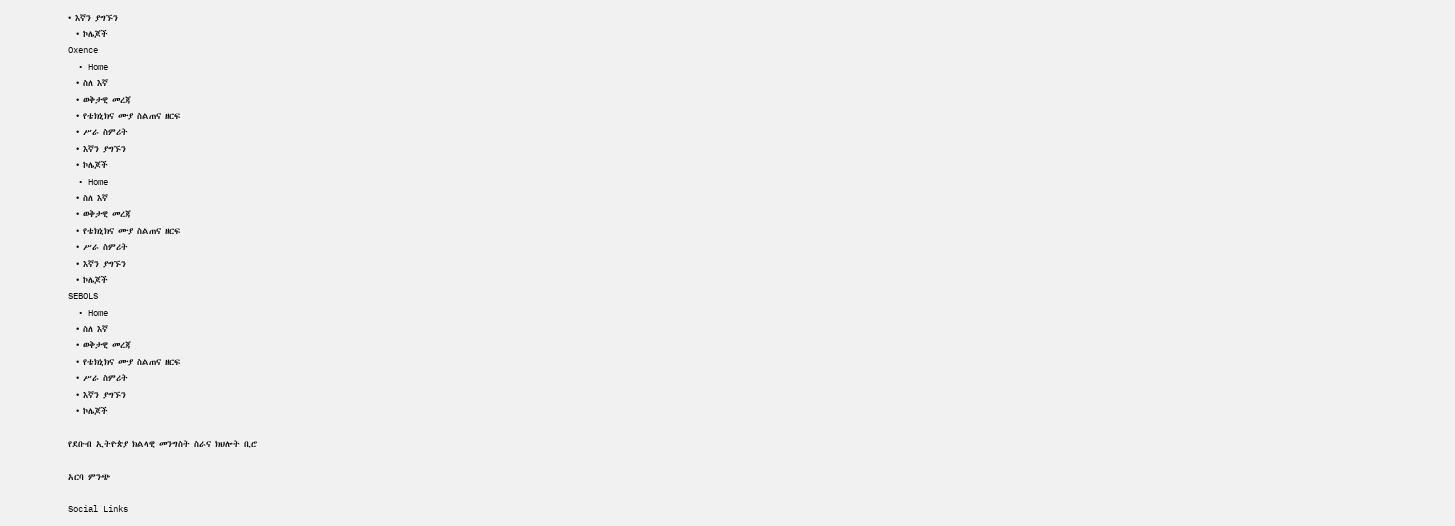• እኛን ያግኙን
  • ኮሌጆች
Oxence
  • Home
  • ስለ እኛ
  • ወቅታዊ መረጃ
  • የቴክኒክና ሙያ ስልጠና ዘርፍ
  • ሥራ ስምሪት
  • እኛን ያግኙን
  • ኮሌጆች
  • Home
  • ስለ እኛ
  • ወቅታዊ መረጃ
  • የቴክኒክና ሙያ ስልጠና ዘርፍ
  • ሥራ ስምሪት
  • እኛን ያግኙን
  • ኮሌጆች
SEBOLS
  • Home
  • ስለ እኛ
  • ወቅታዊ መረጃ
  • የቴክኒክና ሙያ ስልጠና ዘርፍ
  • ሥራ ስምሪት
  • እኛን ያግኙን
  • ኮሌጆች

የደቡብ ኢትዮጵያ ክልላዊ መንግስት ስራና ክህሎት ቢሮ

አርባ ምንጭ

Social Links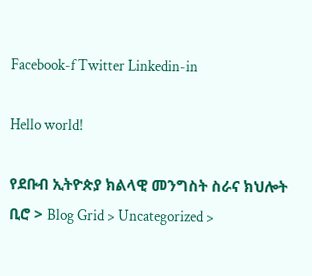Facebook-f Twitter Linkedin-in

Hello world!

የደቡብ ኢትዮጵያ ክልላዊ መንግስት ስራና ክህሎት ቢሮ > Blog Grid > Uncategorized >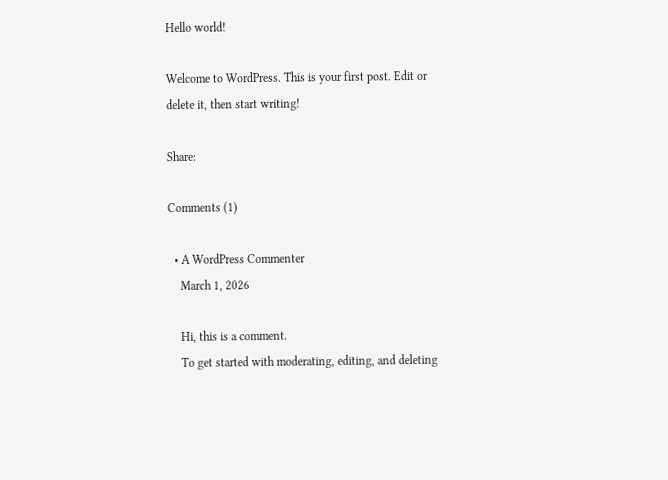Hello world!

Welcome to WordPress. This is your first post. Edit or delete it, then start writing!

Share:

Comments (1)

  • A WordPress Commenter
    March 1, 2026

    Hi, this is a comment.
    To get started with moderating, editing, and deleting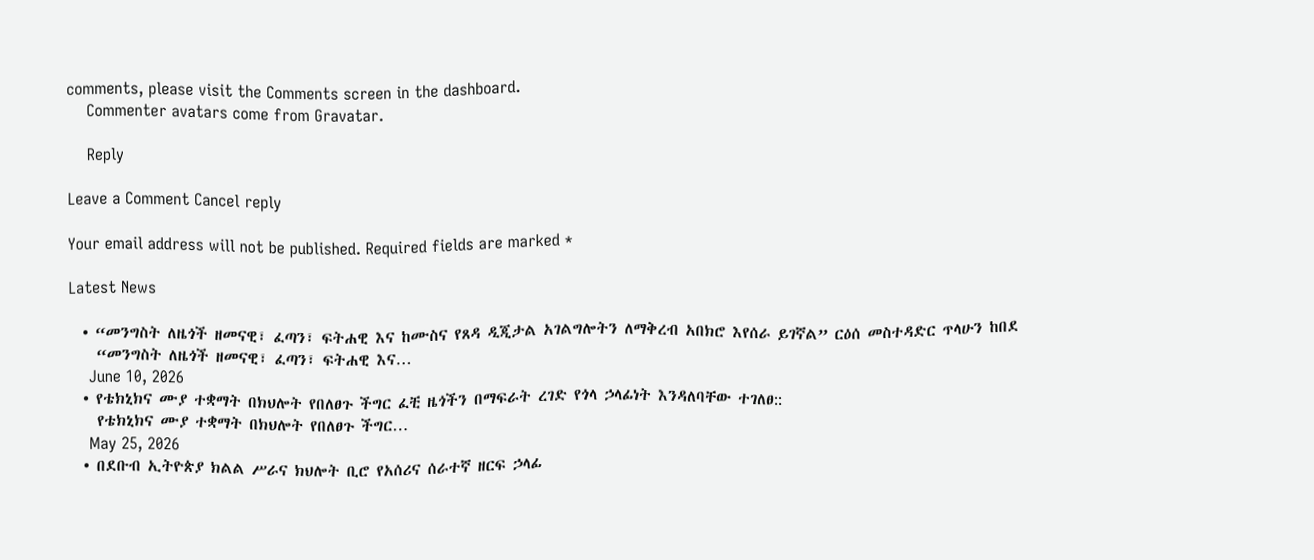comments, please visit the Comments screen in the dashboard.
    Commenter avatars come from Gravatar.

    Reply

Leave a Comment Cancel reply

Your email address will not be published. Required fields are marked *

Latest News

  • “መንግስት ለዜጎች ዘመናዊ፣ ፈጣን፣ ፍትሐዊ እና ከሙስና የጸዳ ዲጂታል አገልግሎትን ለማቅረብ አበክሮ እየሰራ ይገኛል” ርዕሰ መስተዳድር ጥላሁን ከበደ
    “መንግስት ለዜጎች ዘመናዊ፣ ፈጣን፣ ፍትሐዊ እና…
    June 10, 2026
  • የቴክኒክና ሙያ ተቋማት በክህሎት የበለፀጉ ችግር ፈቺ ዜጎችን በማፍራት ረገድ የጎላ ኃላፊነት እንዳለባቸው ተገለፀ::
    የቴክኒክና ሙያ ተቋማት በክህሎት የበለፀጉ ችግር…
    May 25, 2026
  • በደቡብ ኢትዮጵያ ክልል ሥራና ክህሎት ቢሮ የአሰሪና ሰራተኛ ዘርፍ ኃላፊ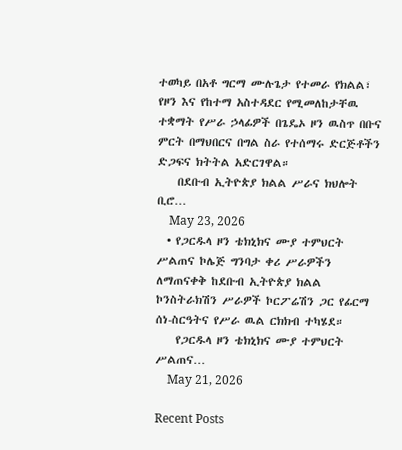ተወካይ በአቶ ግርማ ሙሉጌታ የተመራ የክልል፣ የዞን እና የከተማ አስተዳደር የሚመለከታቸዉ ተቋማት የሥራ ኃላፊዎች በጌዴኦ ዞን ዉስጥ በቡና ምርት በማህበርና በግል ስራ የተሰማሩ ድርጅቶችን ድጋፍና ክትትል አድርገዋል።
    በደቡብ ኢትዮጵያ ክልል ሥራና ክህሎት ቢሮ…
    May 23, 2026
  • የጋርዱላ ዞን ቴክኒክና ሙያ ተምህርት ሥልጠና ኮሌጅ ግንባታ ቀሪ ሥራዎችን ለማጠናቀቅ ከደቡብ ኢትዮጵያ ክልል ኮንስትራክሽን ሥራዎች ኮርፖሬሽን ጋር የፊርማ ሰነ-ስርዓትና የሥራ ዉል ርክክብ ተካሄደ።
    የጋርዱላ ዞን ቴክኒክና ሙያ ተምህርት ሥልጠና…
    May 21, 2026

Recent Posts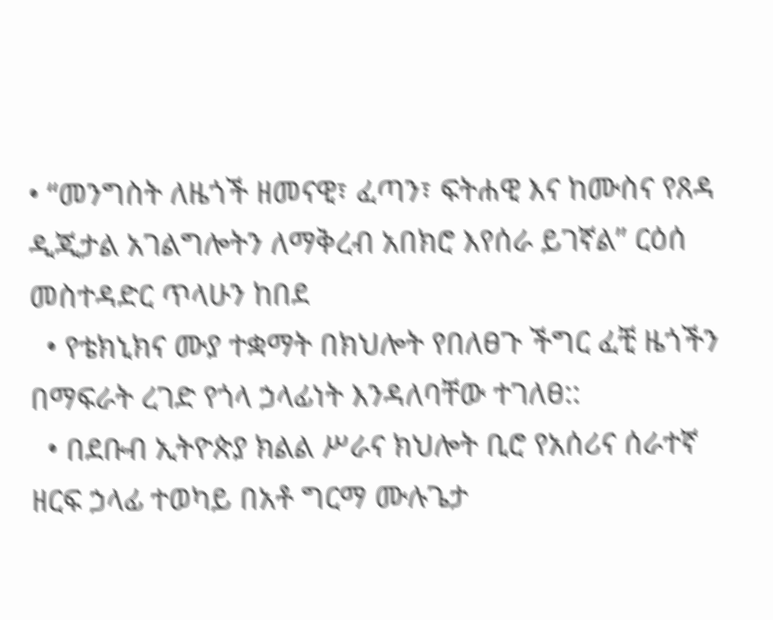• “መንግስት ለዜጎች ዘመናዊ፣ ፈጣን፣ ፍትሐዊ እና ከሙስና የጸዳ ዲጂታል አገልግሎትን ለማቅረብ አበክሮ እየሰራ ይገኛል” ርዕሰ መስተዳድር ጥላሁን ከበደ
  • የቴክኒክና ሙያ ተቋማት በክህሎት የበለፀጉ ችግር ፈቺ ዜጎችን በማፍራት ረገድ የጎላ ኃላፊነት እንዳለባቸው ተገለፀ::
  • በደቡብ ኢትዮጵያ ክልል ሥራና ክህሎት ቢሮ የአሰሪና ሰራተኛ ዘርፍ ኃላፊ ተወካይ በአቶ ግርማ ሙሉጌታ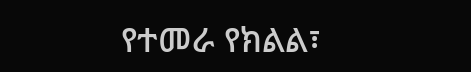የተመራ የክልል፣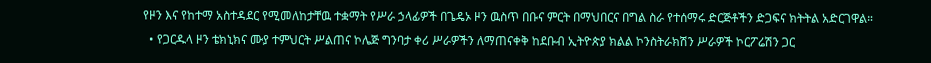የዞን እና የከተማ አስተዳደር የሚመለከታቸዉ ተቋማት የሥራ ኃላፊዎች በጌዴኦ ዞን ዉስጥ በቡና ምርት በማህበርና በግል ስራ የተሰማሩ ድርጅቶችን ድጋፍና ክትትል አድርገዋል።
  • የጋርዱላ ዞን ቴክኒክና ሙያ ተምህርት ሥልጠና ኮሌጅ ግንባታ ቀሪ ሥራዎችን ለማጠናቀቅ ከደቡብ ኢትዮጵያ ክልል ኮንስትራክሽን ሥራዎች ኮርፖሬሽን ጋር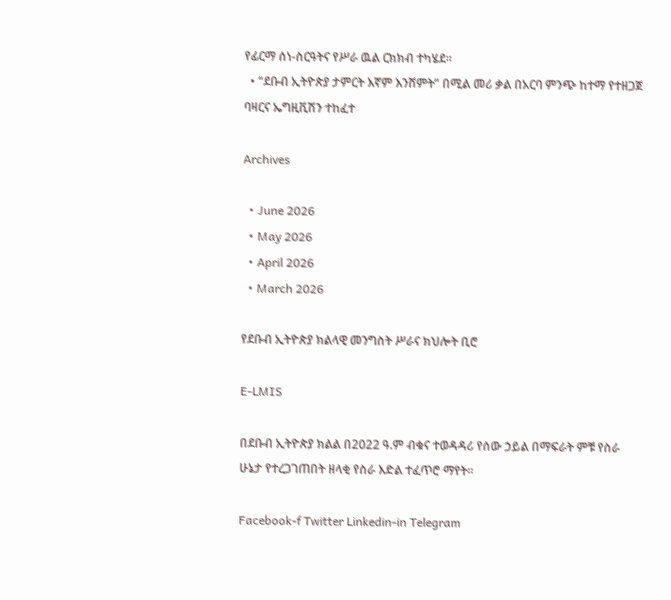የፊርማ ሰነ-ስርዓትና የሥራ ዉል ርክክብ ተካሄደ።
  • “ደቡብ ኢትዮጵያ ታምርት እኛም እንሸምት” በሚል መሪ ቃል በአርባ ምንጭ ከተማ የተዘጋጀ ባዛርና ኤግዚቪሽን ተከፈተ

Archives

  • June 2026
  • May 2026
  • April 2026
  • March 2026

የደቡብ ኢትዮጵያ ክልላዊ መንግስት ሥራና ክህሎት ቢሮ

E-LMIS

በደቡብ ኢትዮጵያ ክልል በ2022 ዓ.ም ብቁና ተወዳዳሪ የሰው ኃይል በማፍራት ምቹ የስራ ሁኔታ የተረጋገጠበት ዘላቂ የስራ እድል ተፈጥሮ ማየት፡፡

Facebook-f Twitter Linkedin-in Telegram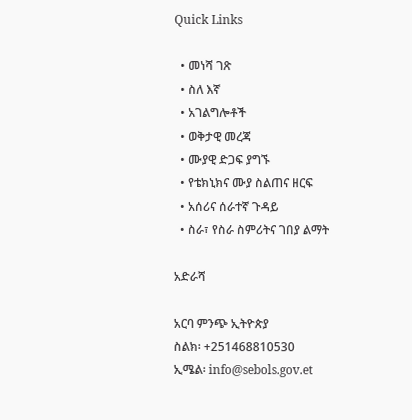Quick Links

  • መነሻ ገጽ
  • ስለ እኛ
  • አገልግሎቶች
  • ወቅታዊ መረጃ
  • ሙያዊ ድጋፍ ያግኙ
  • የቴክኒክና ሙያ ስልጠና ዘርፍ
  • አሰሪና ሰራተኛ ጉዳይ
  • ስራ፣ የስራ ስምሪትና ገበያ ልማት

አድራሻ

አርባ ምንጭ ኢትዮጵያ
ስልክ፡ +251468810530
ኢሜል፡ info@sebols.gov.et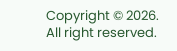Copyright © 2026. All right reserved.